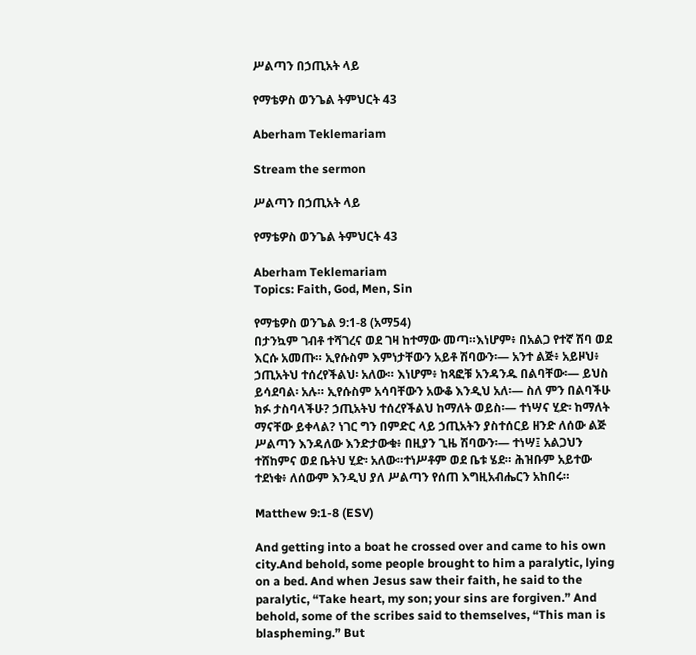ሥልጣን በኃጢአት ላይ

የማቴዎስ ወንጌል ትምህርት 43

Aberham Teklemariam

Stream the sermon

ሥልጣን በኃጢአት ላይ

የማቴዎስ ወንጌል ትምህርት 43

Aberham Teklemariam
Topics: Faith, God, Men, Sin

የማቴዎስ ወንጌል 9:1-8 (አማ54)
በታንኳም ገብቶ ተሻገረና ወደ ገዛ ከተማው መጣ።እነሆም፥ በአልጋ የተኛ ሽባ ወደ እርሱ አመጡ። ኢየሱስም እምነታቸውን አይቶ ሽባውን፡— አንተ ልጅ፥ አይዞህ፥ ኃጢአትህ ተሰረየችልህ፡ አለው። እነሆም፥ ከጻፎቹ አንዳንዱ በልባቸው፡— ይህስ ይሳደባል፡ አሉ። ኢየሱስም አሳባቸውን አውቆ እንዲህ አለ፡— ስለ ምን በልባችሁ ክፉ ታስባላችሁ? ኃጢአትህ ተሰረየችልህ ከማለት ወይስ፡— ተነሣና ሂድ፡ ከማለት ማናቸው ይቀላል? ነገር ግን በምድር ላይ ኃጢአትን ያስተሰርይ ዘንድ ለሰው ልጅ ሥልጣን እንዳለው እንድታውቁ፥ በዚያን ጊዜ ሽባውን፡— ተነሣ፤ አልጋህን ተሸከምና ወደ ቤትህ ሂድ፡ አለው።ተነሥቶም ወደ ቤቱ ሄደ። ሕዝቡም አይተው ተደነቁ፥ ለሰውም እንዲህ ያለ ሥልጣን የሰጠ እግዚአብሔርን አከበሩ።

Matthew 9:1-8 (ESV)

And getting into a boat he crossed over and came to his own city.And behold, some people brought to him a paralytic, lying on a bed. And when Jesus saw their faith, he said to the paralytic, “Take heart, my son; your sins are forgiven.” And behold, some of the scribes said to themselves, “This man is blaspheming.” But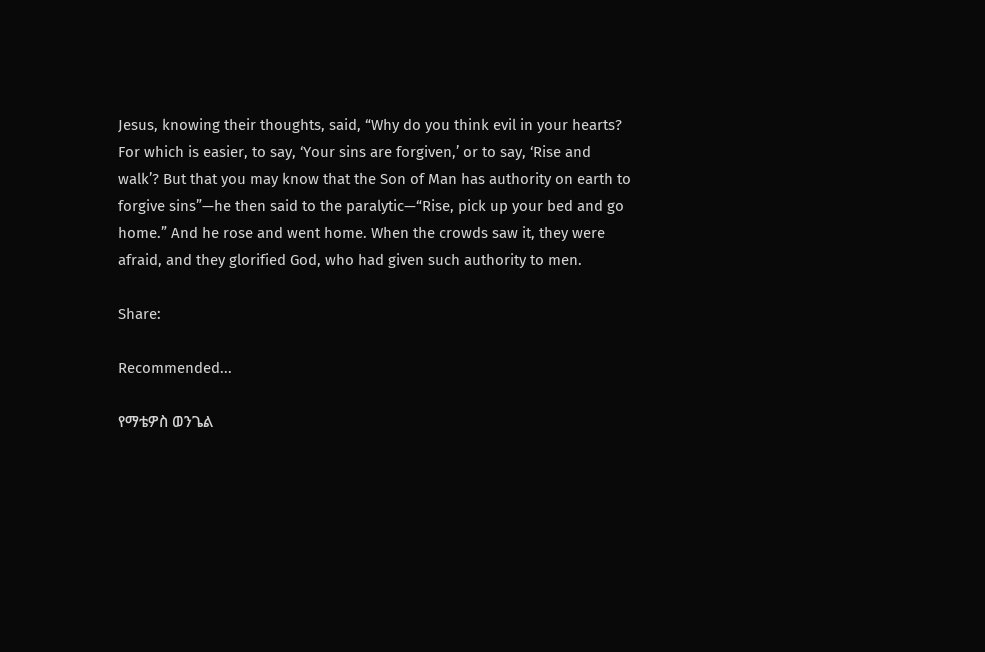Jesus, knowing their thoughts, said, “Why do you think evil in your hearts? For which is easier, to say, ‘Your sins are forgiven,’ or to say, ‘Rise and walk’? But that you may know that the Son of Man has authority on earth to forgive sins”—he then said to the paralytic—“Rise, pick up your bed and go home.” And he rose and went home. When the crowds saw it, they were afraid, and they glorified God, who had given such authority to men.

Share:

Recommended...

የማቴዎስ ወንጌል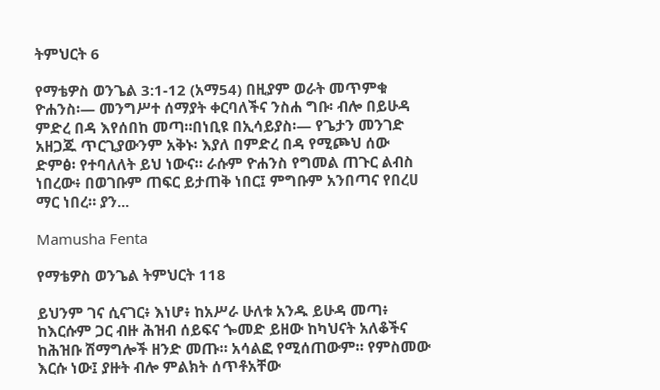ትምህርት 6

የማቴዎስ ወንጌል 3:1-12 (አማ54) በዚያም ወራት መጥምቁ ዮሐንስ፡— መንግሥተ ሰማያት ቀርባለችና ንስሐ ግቡ፡ ብሎ በይሁዳ ምድረ በዳ እየሰበከ መጣ።በነቢዩ በኢሳይያስ፡— የጌታን መንገድ አዘጋጁ ጥርጊያውንም አቅኑ፡ እያለ በምድረ በዳ የሚጮህ ሰው ድምፅ፡ የተባለለት ይህ ነውና። ራሱም ዮሐንስ የግመል ጠጉር ልብስ ነበረው፥ በወገቡም ጠፍር ይታጠቅ ነበር፤ ምግቡም አንበጣና የበረሀ ማር ነበረ። ያን...

Mamusha Fenta

የማቴዎስ ወንጌል ትምህርት 118

ይህንም ገና ሲናገር፥ እነሆ፥ ከአሥራ ሁለቱ አንዱ ይሁዳ መጣ፥ ከእርሱም ጋር ብዙ ሕዝብ ሰይፍና ጐመድ ይዘው ከካህናት አለቆችና ከሕዝቡ ሽማግሎች ዘንድ መጡ። አሳልፎ የሚሰጠውም። የምስመው እርሱ ነው፤ ያዙት ብሎ ምልክት ሰጥቶአቸው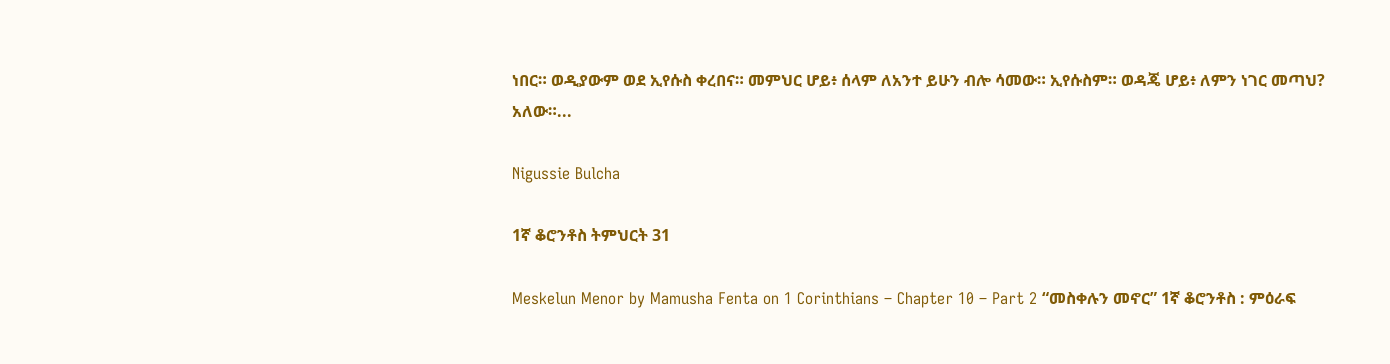ነበር። ወዲያውም ወደ ኢየሱስ ቀረበና። መምህር ሆይ፥ ሰላም ለአንተ ይሁን ብሎ ሳመው። ኢየሱስም። ወዳጄ ሆይ፥ ለምን ነገር መጣህ? አለው።...

Nigussie Bulcha

1ኛ ቆሮንቶስ ትምህርት 31

Meskelun Menor by Mamusha Fenta on 1 Corinthians – Chapter 10 – Part 2 “መስቀሉን መኖር” 1ኛ ቆሮንቶስ : ምዕራፍ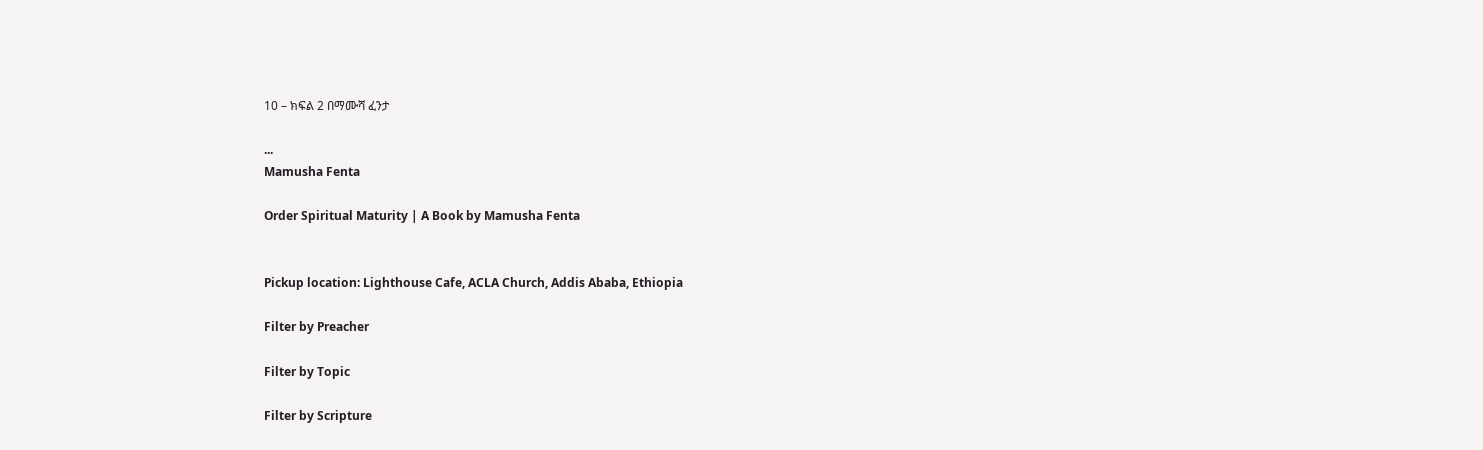10 – ክፍል 2 በማሙሻ ፈንታ

...
Mamusha Fenta

Order Spiritual Maturity | A Book by Mamusha Fenta


Pickup location: Lighthouse Cafe, ACLA Church, Addis Ababa, Ethiopia

Filter by Preacher

Filter by Topic

Filter by Scripture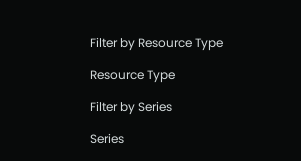Filter by Resource Type

Resource Type

Filter by Series

Series